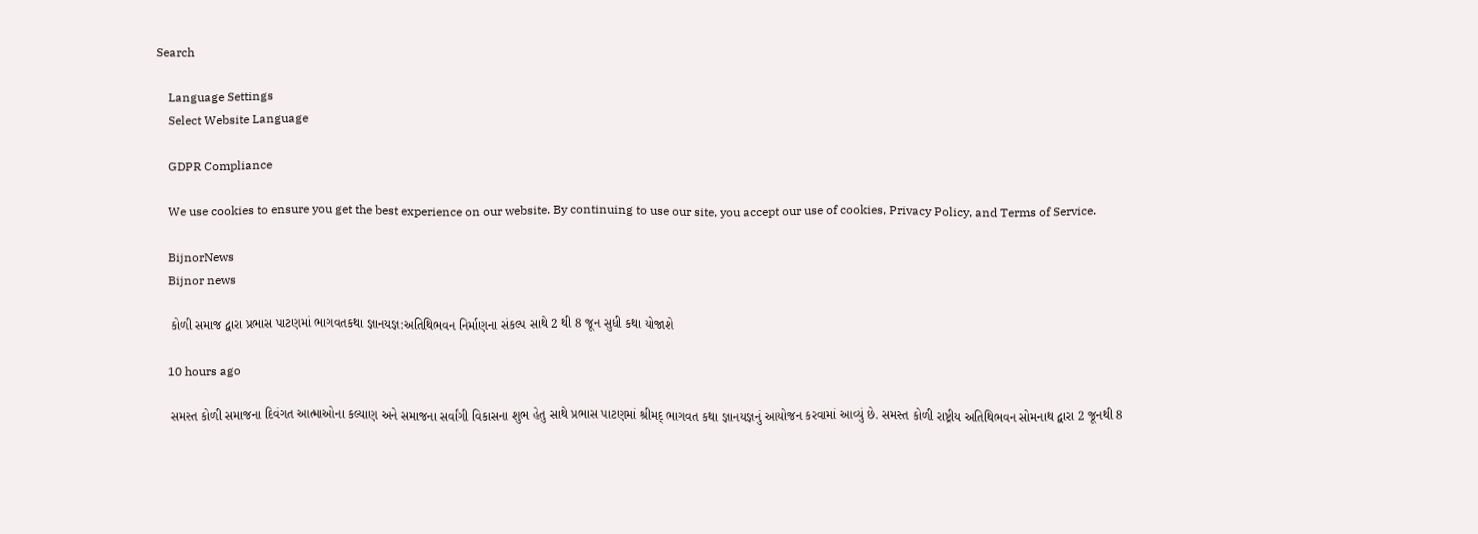Search

    Language Settings
    Select Website Language

    GDPR Compliance

    We use cookies to ensure you get the best experience on our website. By continuing to use our site, you accept our use of cookies, Privacy Policy, and Terms of Service.

    BijnorNews
    Bijnor news

    કોળી સમાજ દ્વારા પ્રભાસ પાટણમાં ભાગવતકથા જ્ઞાનયજ્ઞ:અતિથિભવન નિર્માણના સંકલ્પ સાથે 2 થી 8 જૂન સુધી કથા યોજાશે

    10 hours ago

    સમસ્ત કોળી સમાજના દિવંગત આત્માઓના કલ્યાણ અને સમાજના સર્વાંગી વિકાસના શુભ હેતુ સાથે પ્રભાસ પાટણમાં શ્રીમદ્ ભાગવત કથા જ્ઞાનયજ્ઞનું આયોજન કરવામાં આવ્યું છે. સમસ્ત કોળી રાષ્ટ્રીય અતિથિભવન સોમનાથ દ્વારા 2 જૂનથી 8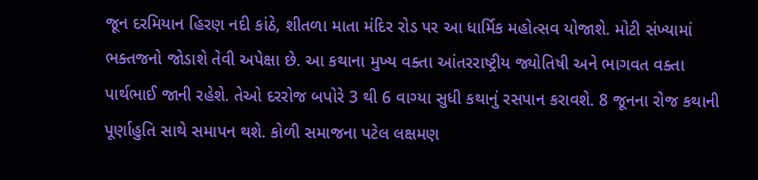જૂન દરમિયાન હિરણ નદી કાંઠે, શીતળા માતા મંદિર રોડ પર આ ધાર્મિક મહોત્સવ યોજાશે. મોટી સંખ્યામાં ભક્તજનો જોડાશે તેવી અપેક્ષા છે. આ કથાના મુખ્ય વક્તા આંતરરાષ્ટ્રીય જ્યોતિષી અને ભાગવત વક્તા પાર્થભાઈ જાની રહેશે. તેઓ દરરોજ બપોરે 3 થી 6 વાગ્યા સુધી કથાનું રસપાન કરાવશે. 8 જૂનના રોજ કથાની પૂર્ણાહુતિ સાથે સમાપન થશે. કોળી સમાજના પટેલ લક્ષમણ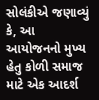સોલંકીએ જણાવ્યું કે, આ આયોજનનો મુખ્ય હેતુ કોળી સમાજ માટે એક આદર્શ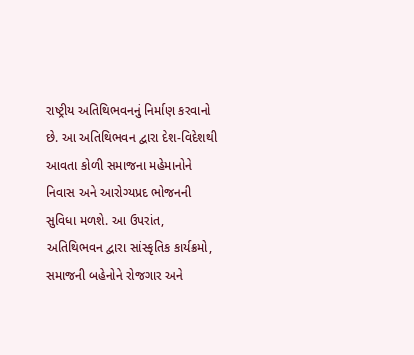રાષ્ટ્રીય અતિથિભવનનું નિર્માણ કરવાનો છે. આ અતિથિભવન દ્વારા દેશ-વિદેશથી આવતા કોળી સમાજના મહેમાનોને નિવાસ અને આરોગ્યપ્રદ ભોજનની સુવિધા મળશે. આ ઉપરાંત, અતિથિભવન દ્વારા સાંસ્કૃતિક કાર્યક્રમો, સમાજની બહેનોને રોજગાર અને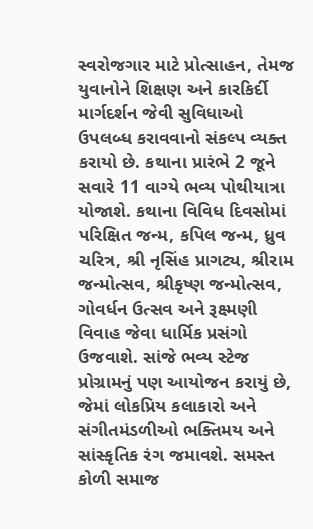સ્વરોજગાર માટે પ્રોત્સાહન, તેમજ યુવાનોને શિક્ષણ અને કારકિર્દી માર્ગદર્શન જેવી સુવિધાઓ ઉપલબ્ધ કરાવવાનો સંકલ્પ વ્યક્ત કરાયો છે. કથાના પ્રારંભે 2 જૂને સવારે 11 વાગ્યે ભવ્ય પોથીયાત્રા યોજાશે. કથાના વિવિધ દિવસોમાં પરિક્ષિત જન્મ, કપિલ જન્મ, ધ્રુવ ચરિત્ર, શ્રી નૃસિંહ પ્રાગટ્ય, શ્રીરામ જન્મોત્સવ, શ્રીકૃષ્ણ જન્મોત્સવ, ગોવર્ધન ઉત્સવ અને રૂક્ષ્મણી વિવાહ જેવા ધાર્મિક પ્રસંગો ઉજવાશે. સાંજે ભવ્ય સ્ટેજ પ્રોગ્રામનું પણ આયોજન કરાયું છે, જેમાં લોકપ્રિય કલાકારો અને સંગીતમંડળીઓ ભક્તિમય અને સાંસ્કૃતિક રંગ જમાવશે. સમસ્ત કોળી સમાજ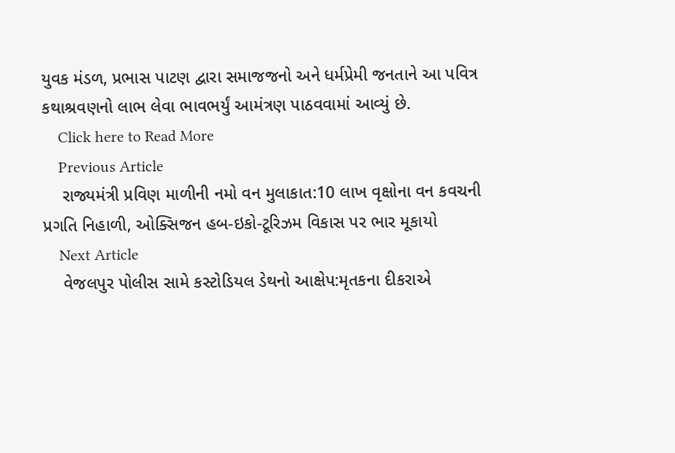યુવક મંડળ, પ્રભાસ પાટણ દ્વારા સમાજજનો અને ધર્મપ્રેમી જનતાને આ પવિત્ર કથાશ્રવણનો લાભ લેવા ભાવભર્યું આમંત્રણ પાઠવવામાં આવ્યું છે.
    Click here to Read More
    Previous Article
    રાજ્યમંત્રી પ્રવિણ માળીની નમો વન મુલાકાત:10 લાખ વૃક્ષોના વન કવચની પ્રગતિ નિહાળી, ઓક્સિજન હબ-ઇકો-ટૂરિઝમ વિકાસ પર ભાર મૂકાયો
    Next Article
    વેજલપુર પોલીસ સામે કસ્ટોડિયલ ડેથનો આક્ષેપ:મૃતકના દીકરાએ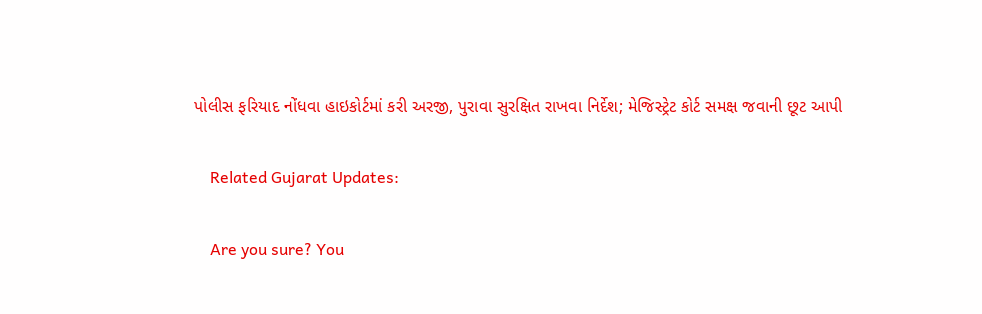પોલીસ ફરિયાદ નોંધવા હાઇકોર્ટમાં કરી અરજી, પુરાવા સુરક્ષિત રાખવા નિર્દેશ; મેજિસ્ટ્રેટ કોર્ટ સમક્ષ જવાની છૂટ આપી

    Related Gujarat Updates:

    Are you sure? You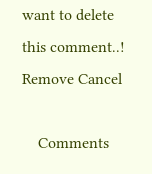want to delete this comment..! Remove Cancel

    Comments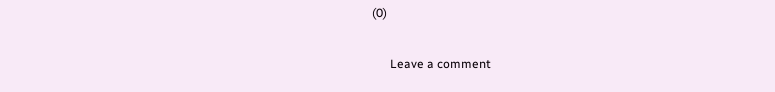(0)

      Leave a comment